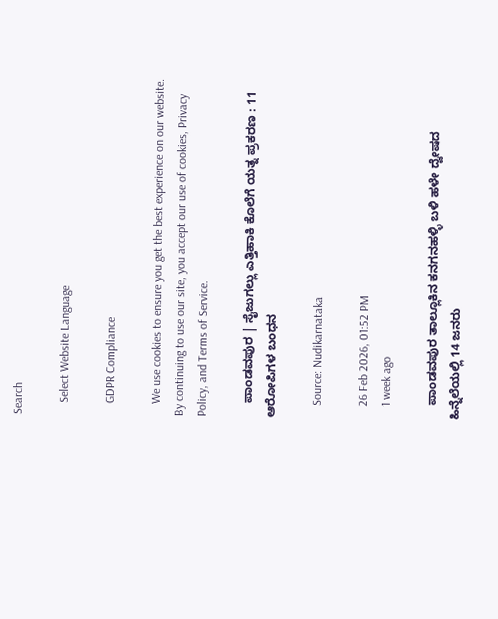Search

    Select Website Language

    GDPR Compliance

    We use cookies to ensure you get the best experience on our website. By continuing to use our site, you accept our use of cookies, Privacy Policy, and Terms of Service.

    ಪಾಂಡವಪುರ | ಸೈಜುಗಲ್ಲು ಎತ್ತಿಹಾಕಿ ಕೊಲೆಗೆ ಯತ್ನ ಪ್ರಕರಣ : 11 ಆರೋಪಿಗಳ ಬಂಧನ

    Source: Nudikarnataka

    26 Feb 2026, 01:52 PM
    1 week ago

    ಪಾಂಡವಪುರ ತಾಲ್ಲೂಕಿನ ಕನಗನಹಳ್ಳಿ ಬಳಿ ಹಳೇ ದ್ವೇ‍ಷದ ಹಿನ್ನೆಲೆಯಲ್ಲಿ 14 ಜನರು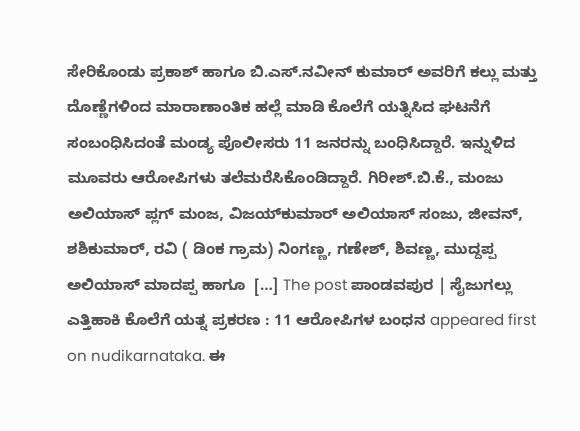ಸೇರಿಕೊಂಡು ಪ್ರಕಾಶ್ ಹಾಗೂ ಬಿ.ಎಸ್.ನವೀನ್ ಕುಮಾರ್ ಅವರಿಗೆ ಕಲ್ಲು ಮತ್ತು ದೊಣ್ಣೆಗಳಿಂದ ಮಾರಾಣಾಂತಿಕ ಹಲ್ಲೆ ಮಾಡಿ ಕೊಲೆಗೆ ಯತ್ನಿಸಿದ ಘಟನೆಗೆ ಸಂಬಂಧಿಸಿದಂತೆ ಮಂಡ್ಯ ಪೊಲೀಸರು 11 ಜನರನ್ನು ಬಂಧಿಸಿದ್ದಾರೆ. ಇನ್ನುಳಿದ ಮೂವರು ಆರೋಪಿಗಳು ತಲೆಮರೆಸಿಕೊಂಡಿದ್ದಾರೆ. ಗಿರೀಶ್.ಬಿ.ಕೆ., ಮಂಜು ಅಲಿಯಾಸ್ ಪ್ಲಗ್ ಮಂಜ, ವಿಜಯ್‌ಕುಮಾರ್ ಅಲಿಯಾಸ್ ಸಂಜು, ಜೀವನ್, ಶಶಿಕುಮಾರ್, ರವಿ ( ಡಿಂಕ ಗ್ರಾಮ) ನಿಂಗಣ್ಣ, ಗಣೇಶ್, ಶಿವಣ್ಣ, ಮುದ್ದಪ್ಪ ಅಲಿಯಾಸ್ ಮಾದಪ್ಪ ಹಾಗೂ  […] The post ಪಾಂಡವಪುರ | ಸೈಜುಗಲ್ಲು ಎತ್ತಿಹಾಕಿ ಕೊಲೆಗೆ ಯತ್ನ ಪ್ರಕರಣ : 11 ಆರೋಪಿಗಳ ಬಂಧನ appeared first on nudikarnataka. ಈ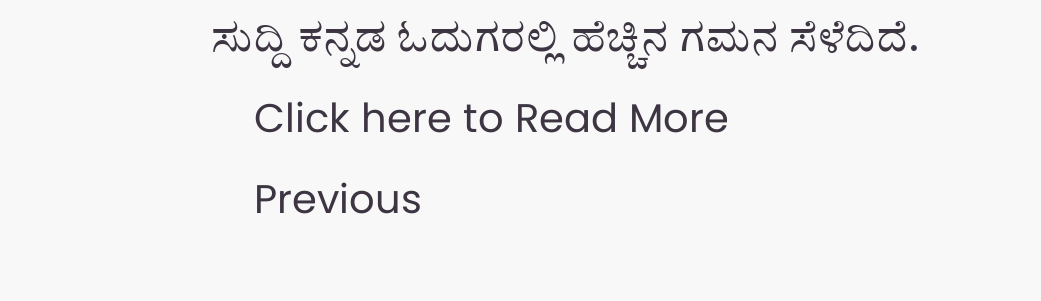ಸುದ್ದಿ ಕನ್ನಡ ಓದುಗರಲ್ಲಿ ಹೆಚ್ಚಿನ ಗಮನ ಸೆಳೆದಿದೆ.
    Click here to Read More
    Previous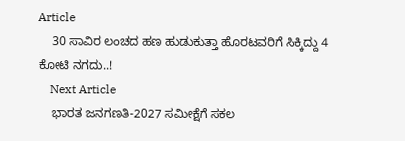Article
    30 ಸಾವಿರ ಲಂಚದ ಹಣ ಹುಡುಕುತ್ತಾ ಹೊರಟವರಿಗೆ ಸಿಕ್ಕಿದ್ದು 4 ಕೋಟಿ ನಗದು..!
    Next Article
    ಭಾರತ ಜನಗಣತಿ-2027 ಸಮೀಕ್ಷೆಗೆ ಸಕಲ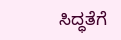ಸಿದ್ಧತೆಗೆ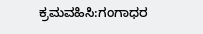ಕ್ರಮವಹಿಸಿ:ಗಂಗಾಧರ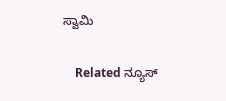ಸ್ವಾಮಿ

    Related ನ್ಯೂಸ್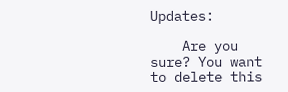Updates:

    Are you sure? You want to delete this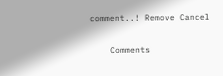comment..! Remove Cancel

    Comments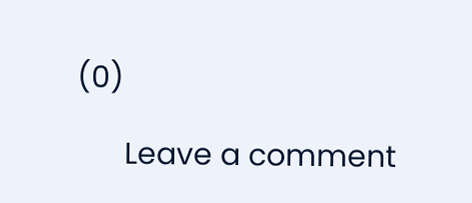(0)

      Leave a comment